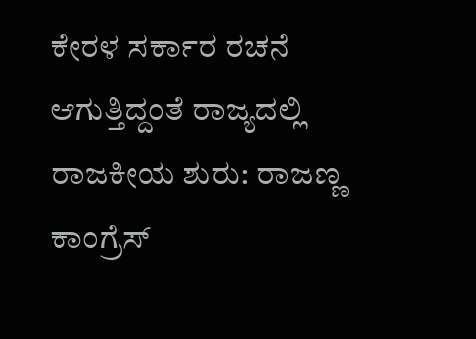ಕೇರಳ ಸರ್ಕಾರ ರಚನೆ ಆಗುತ್ತಿದ್ದಂತೆ ರಾಜ್ಯದಲ್ಲಿ ರಾಜಕೀಯ ಶುರು: ರಾಜಣ್ಣ
ಕಾಂಗ್ರೆಸ್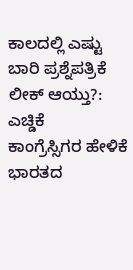ಕಾಲದಲ್ಲಿ ಎಷ್ಟು ಬಾರಿ ಪ್ರಶ್ನೆಪತ್ರಿಕೆ ಲೀಕ್ ಆಯ್ತು?: ಎಚ್ಡಿಕೆ
ಕಾಂಗ್ರೆಸ್ಸಿಗರ ಹೇಳಿಕೆ ಭಾರತದ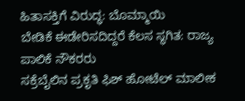ಹಿತಾಸಕ್ತಿಗೆ ವಿರುದ್ಧ: ಬೊಮ್ಮಾಯಿ
ಬೇಡಿಕೆ ಈಡೇರಿಸದಿದ್ದರೆ ಕೆಲಸ ಸ್ಥಗಿತ: ರಾಜ್ಯ ಪಾಲಿಕೆ ನೌಕರರು
ಸಕ್ರೆಬೈಲಿನ ಪ್ರಕೃತಿ ಫಿಶ್ ಹೋಟೆಲ್ ಮಾಲೀಕ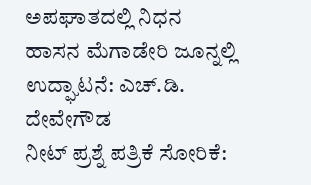ಅಪಘಾತದಲ್ಲಿ ನಿಧನ
ಹಾಸನ ಮೆಗಾಡೇರಿ ಜೂನ್ನಲ್ಲಿ ಉದ್ಘಾಟನೆ: ಎಚ್.ಡಿ. ದೇವೇಗೌಡ
ನೀಟ್ ಪ್ರಶ್ನೆ ಪತ್ರಿಕೆ ಸೋರಿಕೆ: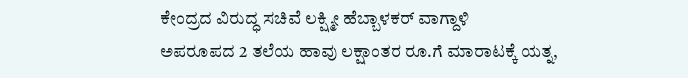ಕೇಂದ್ರದ ವಿರುದ್ಧ ಸಚಿವೆ ಲಕ್ಷ್ಮೀ ಹೆಬ್ಬಾಳಕರ್ ವಾಗ್ದಾಳಿ
ಅಪರೂಪದ 2 ತಲೆಯ ಹಾವು ಲಕ್ಷಾಂತರ ರೂ.ಗೆ ಮಾರಾಟಕ್ಕೆ ಯತ್ನ,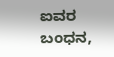ಐವರ ಬಂಧನ,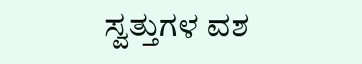ಸ್ವತ್ತುಗಳ ವಶ